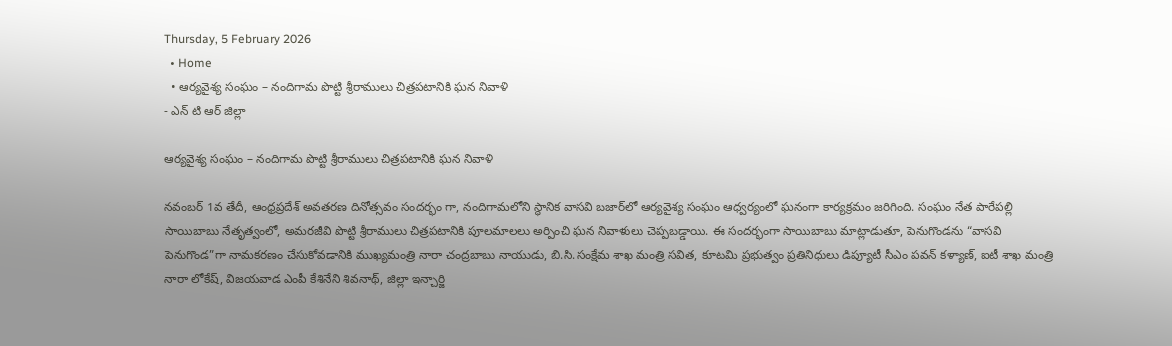Thursday, 5 February 2026
  • Home
  • ఆర్యవైశ్య సంఘం – నందిగామ పొట్టి శ్రీరాములు చిత్రపటానికి ఘన నివాళి
- ఎన్ టి ఆర్ జిల్లా

ఆర్యవైశ్య సంఘం – నందిగామ పొట్టి శ్రీరాములు చిత్రపటానికి ఘన నివాళి

నవంబర్ 1వ తేదీ, ఆంధ్రప్రదేశ్ అవతరణ దినోత్సవం సందర్భం గా, నందిగామలోని స్థానిక వాసవి బజార్‌లో ఆర్యవైశ్య సంఘం ఆధ్వర్యంలో ఘనంగా కార్యక్రమం జరిగింది. సంఘం నేత పారేపల్లి సాయిబాబు నేతృత్వంలో, అమరజీవి పొట్టి శ్రీరాములు చిత్రపటానికి పూలమాలలు అర్పించి ఘన నివాళులు చెప్పబడ్డాయి. ఈ సందర్భంగా సాయిబాబు మాట్లాడుతూ, పెనుగొండను “వాసవి పెనుగొండ”గా నామకరణం చేసుకోవడానికి ముఖ్యమంత్రి నారా చంద్రబాబు నాయుడు, బి.సి.సంక్షేమ శాఖ మంత్రి సవిత, కూటమి ప్రభుత్వం ప్రతినిధులు డిప్యూటీ సీఎం పవన్ కళ్యాణ్, ఐటీ శాఖ మంత్రి నారా లోకేష్, విజయవాడ ఎంపీ కేశినేని శివనాథ్, జిల్లా ఇన్చార్జి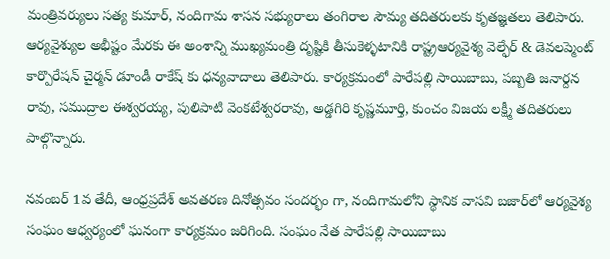మంత్రివర్యులు సత్య కుమార్, నందిగామ శాసన సభ్యురాలు తంగిరాల సౌమ్య తదితరులకు కృతజ్ఞతలు తెలిపారు. ఆర్యవైశ్యుల అభీష్టం మేరకు ఈ అంశాన్ని ముఖ్యమంత్రి దృష్టికి తీసుకెళ్ళటానికి రాష్ట్రఆర్యవైశ్య వెల్ఫేర్ & డెవలప్మెంట్ కార్పొరేషన్ చైర్మన్ డూండీ రాకేష్ కు ధన్యవాదాలు తెలిపారు. కార్యక్రమంలో పారేపల్లి సాయిబాబు, పబ్బతి జనార్దన రావు, సముద్రాల ఈశ్వరయ్య, పులిపాటి వెంకటేశ్వరరావు, అడ్డగిరి కృష్ణమూర్తి, కుంచం విజయ లక్ష్మీ తదితరులు పాల్గొన్నారు.

నవంబర్ 1వ తేదీ, ఆంధ్రప్రదేశ్ అవతరణ దినోత్సవం సందర్భం గా, నందిగామలోని స్థానిక వాసవి బజార్‌లో ఆర్యవైశ్య సంఘం ఆధ్వర్యంలో ఘనంగా కార్యక్రమం జరిగింది. సంఘం నేత పారేపల్లి సాయిబాబు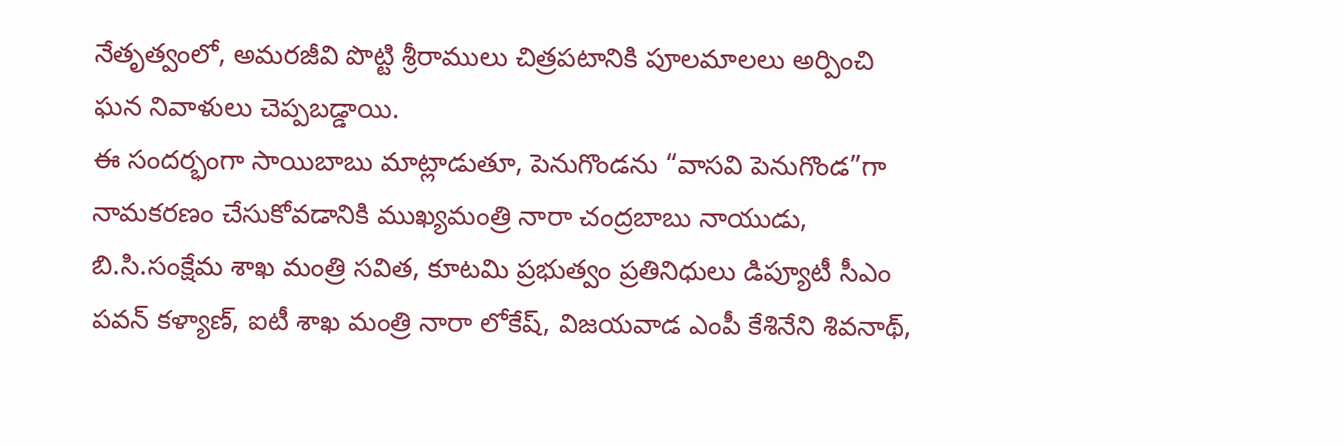నేతృత్వంలో, అమరజీవి పొట్టి శ్రీరాములు చిత్రపటానికి పూలమాలలు అర్పించి ఘన నివాళులు చెప్పబడ్డాయి.
ఈ సందర్భంగా సాయిబాబు మాట్లాడుతూ, పెనుగొండను “వాసవి పెనుగొండ”గా నామకరణం చేసుకోవడానికి ముఖ్యమంత్రి నారా చంద్రబాబు నాయుడు, బి.సి.సంక్షేమ శాఖ మంత్రి సవిత, కూటమి ప్రభుత్వం ప్రతినిధులు డిప్యూటీ సీఎం పవన్ కళ్యాణ్, ఐటీ శాఖ మంత్రి నారా లోకేష్, విజయవాడ ఎంపీ కేశినేని శివనాథ్,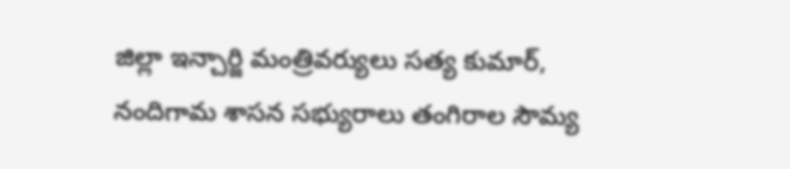జిల్లా ఇన్చార్జి మంత్రివర్యులు సత్య కుమార్, నందిగామ శాసన సభ్యురాలు తంగిరాల సౌమ్య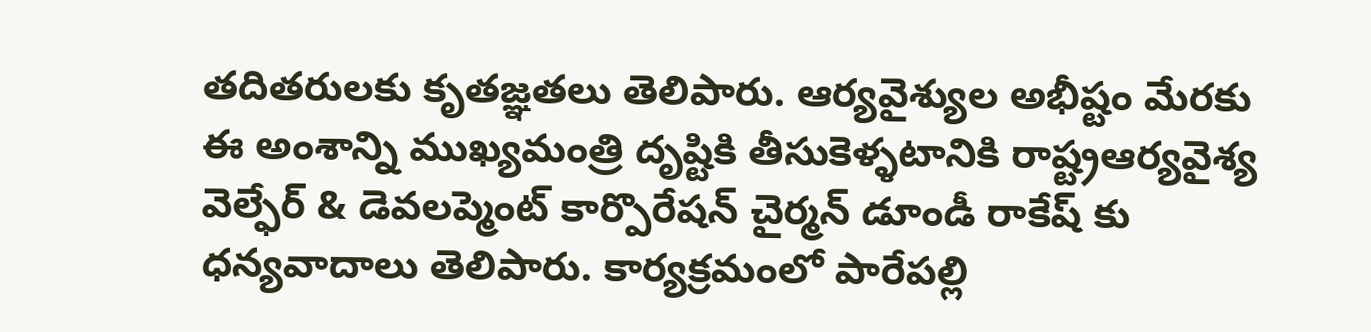తదితరులకు కృతజ్ఞతలు తెలిపారు. ఆర్యవైశ్యుల అభీష్టం మేరకు ఈ అంశాన్ని ముఖ్యమంత్రి దృష్టికి తీసుకెళ్ళటానికి రాష్ట్రఆర్యవైశ్య వెల్ఫేర్ & డెవలప్మెంట్ కార్పొరేషన్ చైర్మన్ డూండీ రాకేష్ కు ధన్యవాదాలు తెలిపారు. కార్యక్రమంలో పారేపల్లి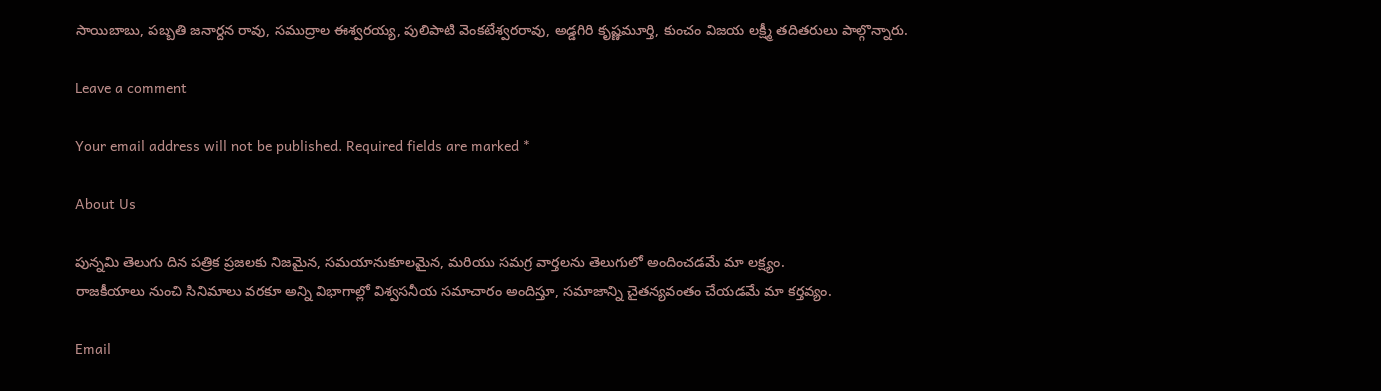సాయిబాబు, పబ్బతి జనార్దన రావు, సముద్రాల ఈశ్వరయ్య, పులిపాటి వెంకటేశ్వరరావు, అడ్డగిరి కృష్ణమూర్తి, కుంచం విజయ లక్ష్మీ తదితరులు పాల్గొన్నారు.

Leave a comment

Your email address will not be published. Required fields are marked *

About Us

పున్నమి తెలుగు దిన పత్రిక ప్రజలకు నిజమైన, సమయానుకూలమైన, మరియు సమగ్ర వార్తలను తెలుగులో అందించడమే మా లక్ష్యం.
రాజకీయాలు నుంచి సినిమాలు వరకూ అన్ని విభాగాల్లో విశ్వసనీయ సమాచారం అందిస్తూ, సమాజాన్ని చైతన్యవంతం చేయడమే మా కర్తవ్యం.

Email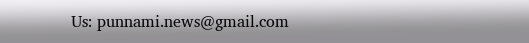Us: punnami.news@gmail.com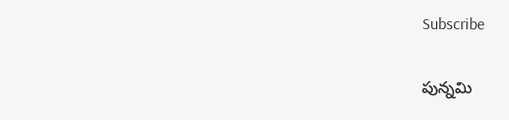Subscribe

పున్నమి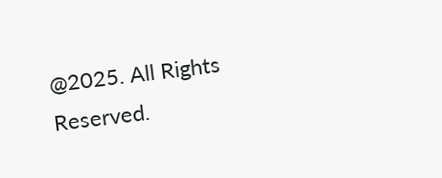@2025. All Rights Reserved.